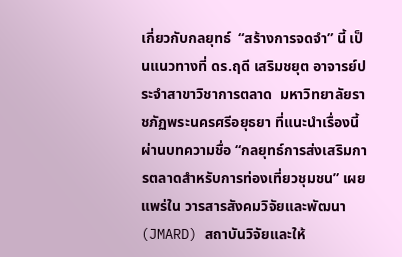เกี่ยวกับกลยุทธ์  “สร้างการจดจำ” นี้ เป็นแนวทางที่ ดร.ฤดี เสริมชยุต อาจารย์ประจำสาขาวิชาการตลาด  มหาวิทยาลัยราชภัฏพระนครศรีอยุธยา ที่แนะนำเรื่องนี้ผ่านบทความชื่อ “กลยุทธ์การส่งเสริมการตลาดสำหรับการท่องเที่ยวชุมชน” เผยแพร่ใน วารสารสังคมวิจัยและพัฒนา (JMARD) สถาบันวิจัยและให้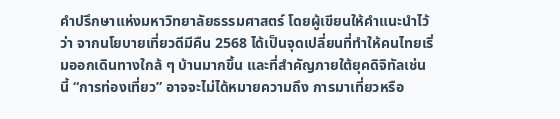คำปรึกษาแห่งมหาวิทยาลัยธรรมศาสตร์ โดยผู้เขียนให้คำแนะนำไว้ว่า จากนโยบายเที่ยวดีมีคืน 2568 ได้เป็นจุดเปลี่ยนที่ทำให้คนไทยเริ่มออกเดินทางใกล้ ๆ บ้านมากขึ้น และที่สำคัญภายใต้ยุคดิจิทัลเช่นนี้ “การท่องเที่ยว” อาจจะไม่ได้หมายความถึง การมาเที่ยวหรือ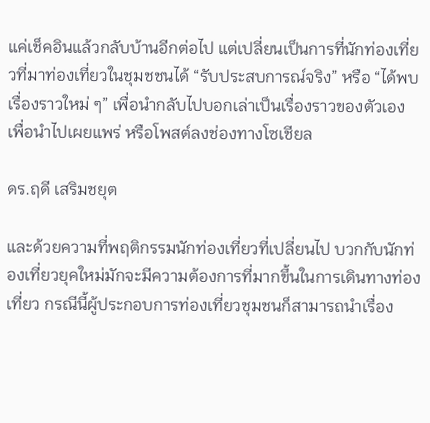แค่เช็คอินแล้วกลับบ้านอีกต่อไป แต่เปลี่ยนเป็นการที่นักท่องเที่ยวที่มาท่องเที่ยวในชุมชชนได้ “รับประสบการณ์จริง” หรือ “ได้พบเรื่องราวใหม่ ๆ” เพื่อนำกลับไปบอกเล่าเป็นเรื่องราวของตัวเอง เพื่อนำไปเผยแพร่ หรือโพสต์ลงช่องทางโซเชียล

ดร.ฤดี เสริมชยุต

และด้วยความที่พฤติกรรมนักท่องเที่ยวที่เปลี่ยนไป บวกกับนักท่องเที่ยวยุคใหม่มักจะมีความต้องการที่มากขึ้นในการเดินทางท่องเที่ยว กรณีนี้ผู้ประกอบการท่องเที่ยวชุมชนก็สามารถนำเรื่อง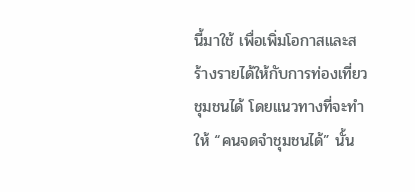นี้มาใช้ เพื่อเพิ่มโอกาสและสร้างรายได้ให้กับการท่องเที่ยวชุมชนได้ โดยแนวทางที่จะทำให้ “คนจดจำชุมชนได้” นั้น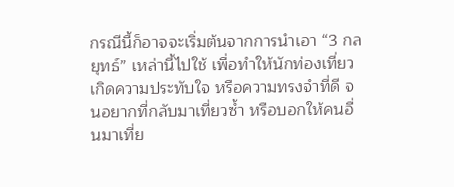กรณีนี้ก็อาจจะเริ่มต้นจากการนำเอา “3 กลยุทธ์” เหล่านี้ไปใช้ เพื่อทำให้นักท่องเที่ยวเกิดความประทับใจ หรือความทรงจำที่ดี จนอยากที่กลับมาเที่ยวซ้ำ หรือบอกให้คนอื่นมาเที่ย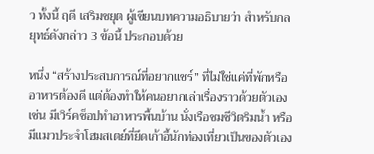ว ทั้งนี้ ฤดี เสริมชยุต ผู้เขียนบทความอธิบายว่า สำหรับกลยุทธ์ดังกล่าว 3 ข้อนี้ ประกอบด้วย

หนึ่ง “สร้างประสบการณ์ที่อยากแชร์” ที่ไม่ใช่แค่ที่พักหรืออาหารต้องดี แต่ต้องทำให้คนอยากเล่าเรื่องราวด้วยตัวเอง เช่น มีเวิร์คช็อปทำอาหารพื้นบ้าน นั่งเรือชมชีวิตริมน้ำ หรือมีแมวประจำโฮมสเตย์ที่ยึดเก้าอี้นักท่องเที่ยวเป็นของตัวเอง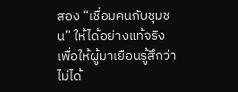สอง “เชื่อมคนกับชุมชน” ให้ได้อย่างแท้จริง เพื่อให้ผู้มาเยือนรู้สึกว่าไม่ได้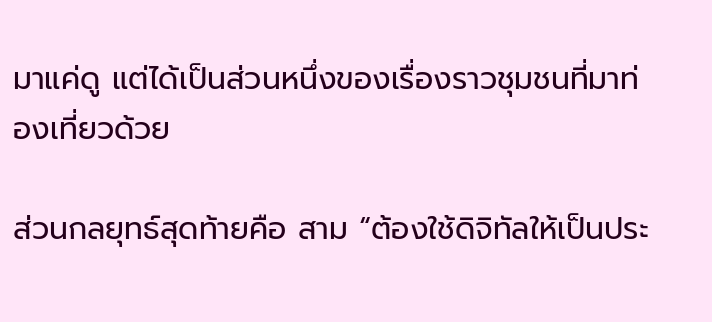มาแค่ดู แต่ได้เป็นส่วนหนึ่งของเรื่องราวชุมชนที่มาท่องเที่ยวด้วย

ส่วนกลยุทธ์สุดท้ายคือ สาม “ต้องใช้ดิจิทัลให้เป็นประ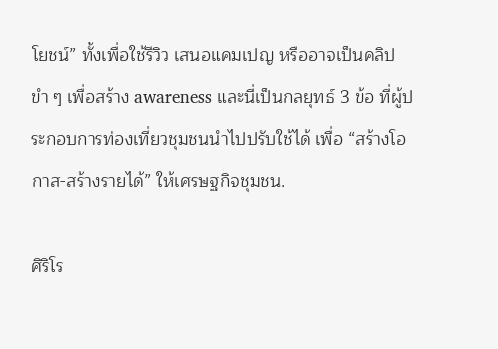โยชน์” ทั้งเพื่อใช้รีวิว เสนอแคมเปญ หรืออาจเป็นคลิปขำ ๆ เพื่อสร้าง awareness และนี่เป็นกลยุทธ์ 3 ข้อ ที่ผู้ประกอบการท่องเที่ยวชุมชนนำไปปรับใช้ได้ เพื่อ “สร้างโอกาส-สร้างรายได้” ให้เศรษฐกิจชุมชน.

ศิริโร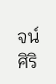จน์ ศิริ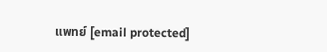แพทย์ [email protected]